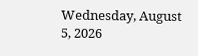Wednesday, August 5, 2026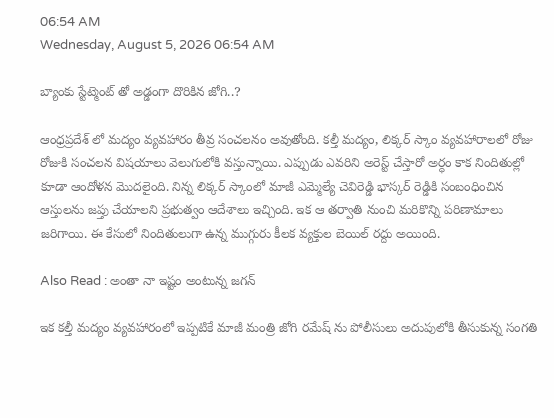06:54 AM
Wednesday, August 5, 2026 06:54 AM

బ్యాంకు స్టేట్మెంట్ తో అడ్డంగా దొరికిన జోగి..?

ఆంధ్రప్రదేశ్ లో మద్యం వ్యవహారం తీవ్ర సంచలనం అవుతోంది. కల్తీ మద్యం, లిక్కర్ స్కాం వ్యవహారాలలో రోజు రోజుకి సంచలన విషయాలు వెలుగులోకి వస్తున్నాయి. ఎప్పుడు ఎవరిని అరెస్ట్ చేస్తారో అర్ధం కాక నిందితుల్లో కూడా ఆందోళన మొదలైంది. నిన్న లిక్కర్ స్కాంలో మాజీ ఎమ్మెల్యే చెవిరెడ్డి భాస్కర్ రెడ్డికి సంబంధించిన ఆస్తులను జప్తు చేయాలని ప్రభుత్వం ఆదేశాలు ఇచ్చింది. ఇక ఆ తర్వాతి నుంచి మరికొన్ని పరిణామాలు జరిగాయి. ఈ కేసులో నిందితులుగా ఉన్న ముగ్గురు కీలక వ్యక్తుల బెయిల్ రద్దు అయింది.

Also Read : అంతా నా ఇష్టం అంటున్న జగన్

ఇక కల్తీ మద్యం వ్యవహారంలో ఇప్పటికే మాజీ మంత్రి జోగి రమేష్ ను పోలీసులు అదుపులోకి తీసుకున్న సంగతి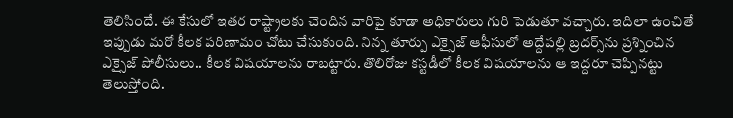తెలిసిందే. ఈ కేసులో ఇతర రాష్ట్రాలకు చెందిన వారిపై కూడా అధికారులు గురి పెడుతూ వచ్చారు. ఇదిలా ఉంచితే ఇప్పుడు మరో కీలక పరిణామం చోటు చేసుకుంది. నిన్న తూర్పు ఎక్సైజ్‌ ఆఫీసులో అద్దేపల్లి బ్రదర్స్‌ను ప్రశ్నించిన ఎక్సైజ్‌ పోలీసులు.. కీలక విషయాలను రాబట్టారు. తొలిరోజు కస్టడీలో కీలక విషయాలను ఆ ఇద్దరూ చెప్పినట్టు తెలుస్తోంది.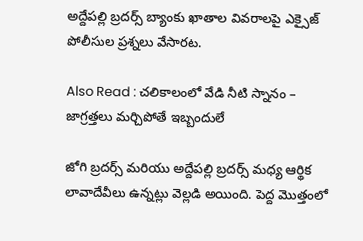అద్దేపల్లి బ్రదర్స్‌ బ్యాంకు ఖాతాల వివరాలపై ఎక్సైజ్‌ పోలీసుల ప్రశ్నలు వేసారట.

Also Read : చలికాలంలో వేడి నీటి స్నానం – జాగ్రత్తలు మర్చిపోతే ఇబ్బందులే

జోగి బ్రదర్స్‌ మరియు అద్దేపల్లి బ్రదర్స్‌ మధ్య ఆర్థిక లావాదేవీలు ఉన్నట్లు వెల్లడి అయింది. పెద్ద మొత్తంలో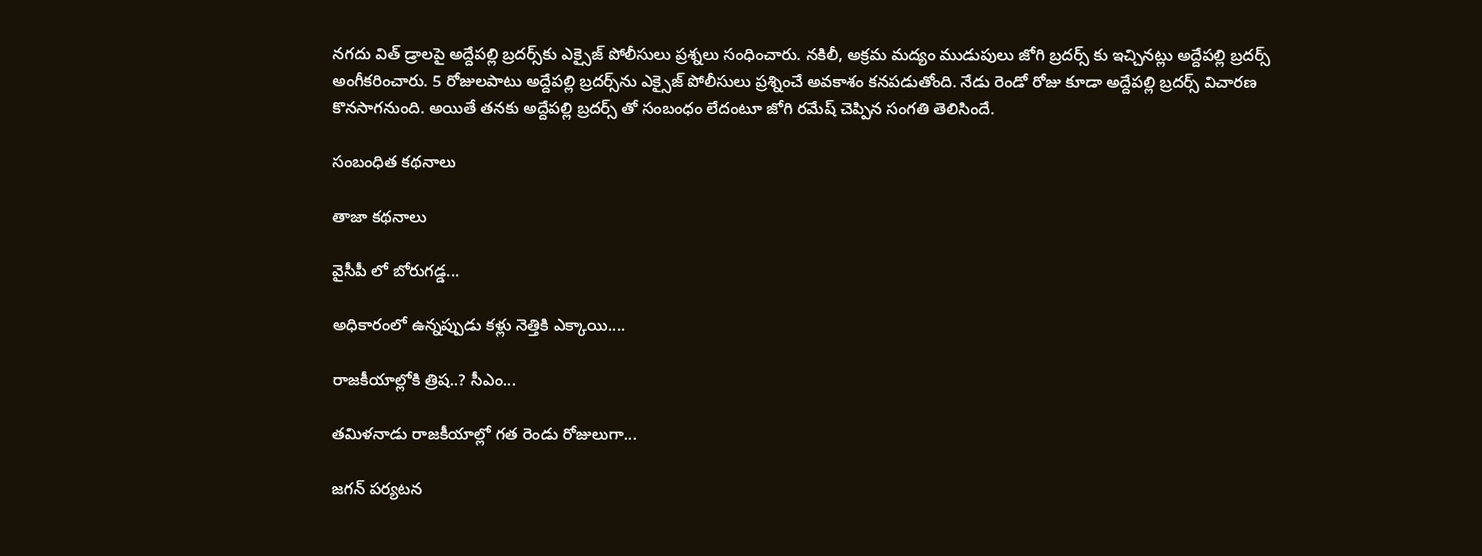నగదు విత్‌ డ్రాలపై అద్దేపల్లి బ్రదర్స్‌కు ఎక్సైజ్‌ పోలీసులు ప్రశ్నలు సంధించారు. నకిలీ, అక్రమ మద్యం ముడుపులు జోగి బ్రదర్స్‌ కు ఇచ్చినట్లు అద్దేపల్లి బ్రదర్స్‌ అంగీకరించారు. 5 రోజులపాటు అద్దేపల్లి బ్రదర్స్‌ను ఎక్సైజ్‌ పోలీసులు ప్రశ్నించే అవకాశం కనపడుతోంది. నేడు రెండో రోజు కూడా అద్దేపల్లి బ్రదర్స్‌ విచారణ కొనసాగనుంది. అయితే తనకు అద్దేపల్లి బ్రదర్స్ తో సంబంధం లేదంటూ జోగి రమేష్ చెప్పిన సంగతి తెలిసిందే.

సంబంధిత కథనాలు

తాజా కథనాలు

వైసీపీ లో బోరుగడ్డ...

అధికారంలో ఉన్నప్పుడు కళ్లు నెత్తికి ఎక్కాయి....

రాజకీయాల్లోకి త్రిష..? సీఎం...

తమిళనాడు రాజకీయాల్లో గత రెండు రోజులుగా...

జగన్ పర్యటన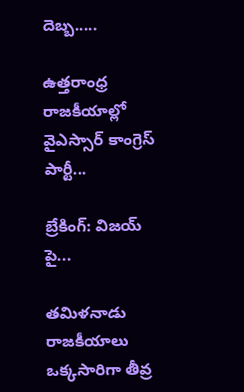దెబ్బ.....

ఉత్తరాంధ్ర రాజకీయాల్లో వైఎస్సార్ కాంగ్రెస్ పార్టీ...

బ్రేకింగ్: విజయ్ పై...

తమిళనాడు రాజకీయాలు ఒక్కసారిగా తీవ్ర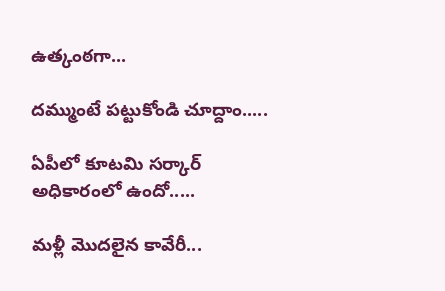ఉత్కంఠగా...

దమ్ముంటే పట్టుకోండి చూద్దాం.....

ఏపీలో కూటమి సర్కార్ అధికారంలో ఉందో.....

మళ్లీ మొదలైన కావేరీ...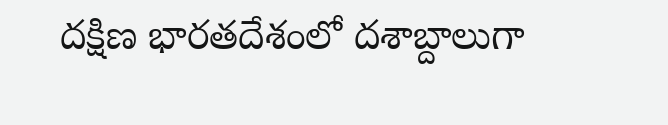దక్షిణ భారతదేశంలో దశాబ్దాలుగా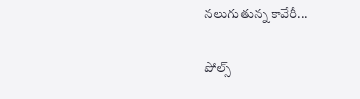నలుగుతున్న కావేరీ...

పోల్స్